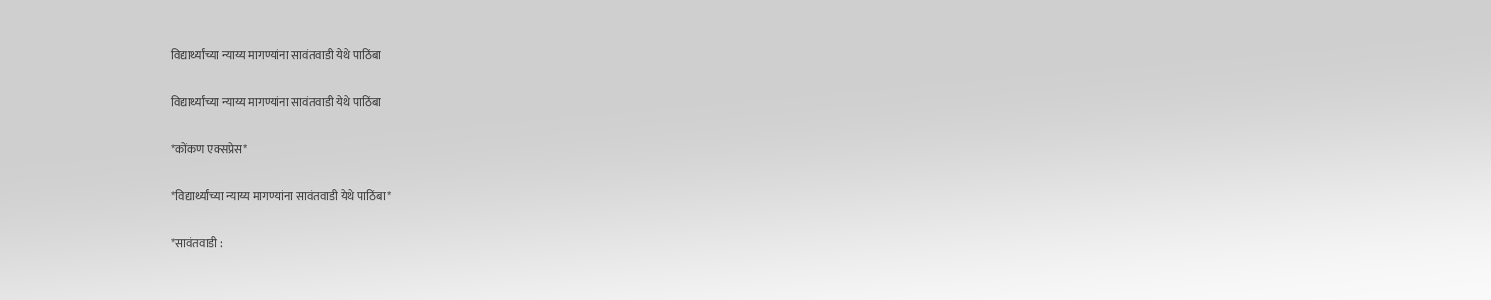विद्यार्थ्यांच्या न्याय्य मागण्यांना सावंतवाडी येथे पाठिंबा

विद्यार्थ्यांच्या न्याय्य मागण्यांना सावंतवाडी येथे पाठिंबा

*कोंकण एक्सप्रेस*

*विद्यार्थ्यांच्या न्याय्य मागण्यांना सावंतवाडी येथे पाठिंबा*

*सावंतवाडी :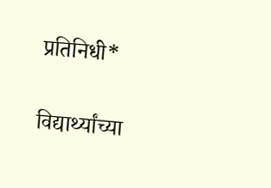प्रतिनिधी*

विद्यार्थ्यांच्या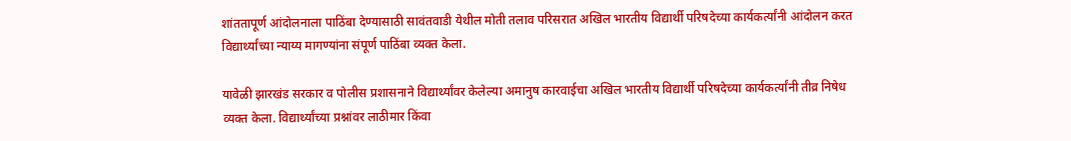शांततापूर्ण आंदोलनाला पाठिंबा देण्यासाठी सावंतवाडी येथील मोती तलाव परिसरात अखिल भारतीय विद्यार्थी परिषदेच्या कार्यकर्त्यांनी आंदोलन करत विद्यार्थ्यांच्या न्याय्य मागण्यांना संपूर्ण पाठिंबा व्यक्त केला.

यावेळी झारखंड सरकार व पोलीस प्रशासनाने विद्यार्थ्यांवर केलेल्या अमानुष कारवाईचा अखिल भारतीय विद्यार्थी परिषदेच्या कार्यकर्त्यांनी तीव्र निषेध व्यक्त केला. विद्यार्थ्यांच्या प्रश्नांवर लाठीमार किंवा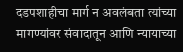दडपशाहीचा मार्ग न अवलंबता त्यांच्या मागण्यांवर संवादातून आणि न्यायाच्या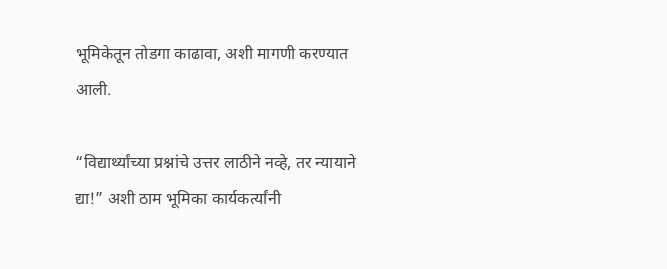भूमिकेतून तोडगा काढावा, अशी मागणी करण्यात आली.

“विद्यार्थ्यांच्या प्रश्नांचे उत्तर लाठीने नव्हे, तर न्यायाने द्या!” अशी ठाम भूमिका कार्यकर्त्यांनी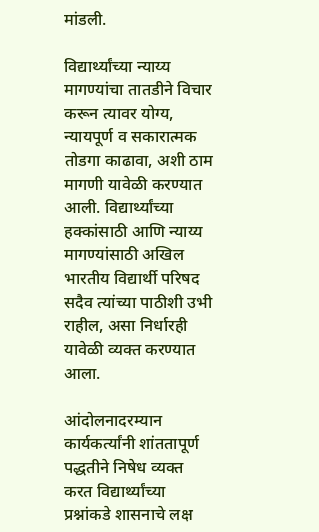मांडली.

विद्यार्थ्यांच्या न्याय्य मागण्यांचा तातडीने विचार करून त्यावर योग्य, न्यायपूर्ण व सकारात्मक तोडगा काढावा, अशी ठाम मागणी यावेळी करण्यात आली. विद्यार्थ्यांच्या हक्कांसाठी आणि न्याय्य मागण्यांसाठी अखिल भारतीय विद्यार्थी परिषद सदैव त्यांच्या पाठीशी उभी राहील, असा निर्धारही यावेळी व्यक्त करण्यात आला.

आंदोलनादरम्यान कार्यकर्त्यांनी शांततापूर्ण पद्धतीने निषेध व्यक्त करत विद्यार्थ्यांच्या प्रश्नांकडे शासनाचे लक्ष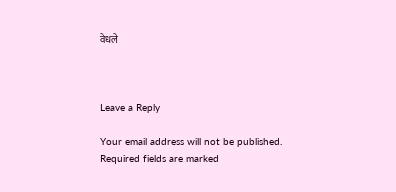वेधले



Leave a Reply

Your email address will not be published. Required fields are marked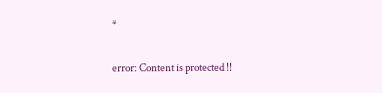*

error: Content is protected !!